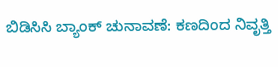ಬಿಡಿಸಿಸಿ ಬ್ಯಾಂಕ್ ಚುನಾವಣೆ: ಕಣದಿಂದ ನಿವೃತ್ತಿ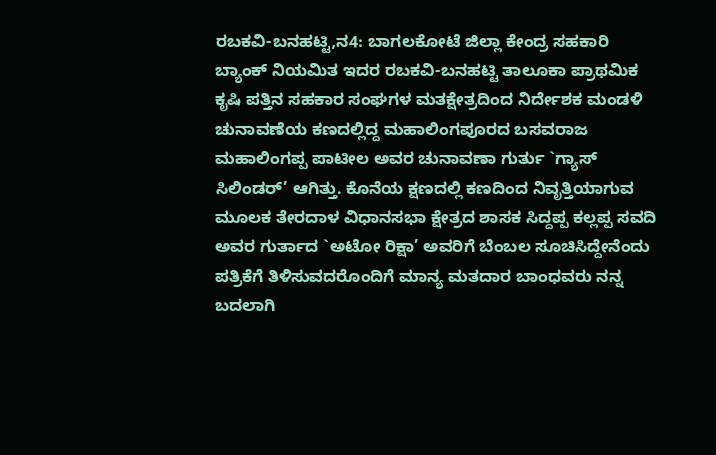ರಬಕವಿ-ಬನಹಟ್ಟಿ,ನ4: ಬಾಗಲಕೋಟೆ ಜಿಲ್ಲಾ ಕೇಂದ್ರ ಸಹಕಾರಿ ಬ್ಯಾಂಕ್ ನಿಯಮಿತ ಇದರ ರಬಕವಿ-ಬನಹಟ್ಟಿ ತಾಲೂಕಾ ಪ್ರಾಥಮಿಕ ಕೃಷಿ ಪತ್ತಿನ ಸಹಕಾರ ಸಂಘಗಳ ಮತಕ್ಷೇತ್ರದಿಂದ ನಿರ್ದೇಶಕ ಮಂಡಳಿ ಚುನಾವಣೆಯ ಕಣದಲ್ಲಿದ್ದ ಮಹಾಲಿಂಗಪೂರದ ಬಸವರಾಜ ಮಹಾಲಿಂಗಪ್ಪ ಪಾಟೀಲ ಅವರ ಚುನಾವಣಾ ಗುರ್ತು `ಗ್ಯಾಸ್ ಸಿಲಿಂಡರ್’ ಆಗಿತ್ತು. ಕೊನೆಯ ಕ್ಷಣದಲ್ಲಿ ಕಣದಿಂದ ನಿವೃತ್ತಿಯಾಗುವ ಮೂಲಕ ತೇರದಾಳ ವಿಧಾನಸಭಾ ಕ್ಷೇತ್ರದ ಶಾಸಕ ಸಿದ್ದಪ್ಪ ಕಲ್ಲಪ್ಪ ಸವದಿ ಅವರ ಗುರ್ತಾದ `ಅಟೋ ರಿಕ್ಷಾ’ ಅವರಿಗೆ ಬೆಂಬಲ ಸೂಚಿಸಿದ್ದೇನೆಂದು ಪತ್ರಿಕೆಗೆ ತಿಳಿಸುವದರೊಂದಿಗೆ ಮಾನ್ಯ ಮತದಾರ ಬಾಂಧವರು ನನ್ನ ಬದಲಾಗಿ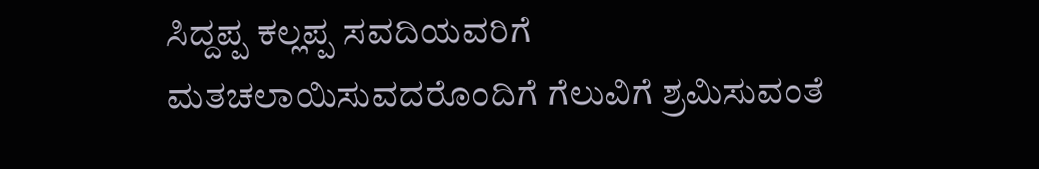ಸಿದ್ದಪ್ಪ ಕಲ್ಲಪ್ಪ ಸವದಿಯವರಿಗೆ ಮತಚಲಾಯಿಸುವದರೊಂದಿಗೆ ಗೆಲುವಿಗೆ ಶ್ರಮಿಸುವಂತೆ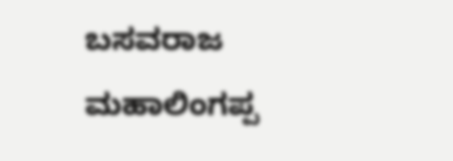ಬಸವರಾಜ ಮಹಾಲಿಂಗಪ್ಪ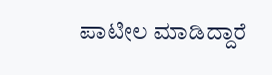ಪಾಟೀಲ ಮಾಡಿದ್ದಾರೆ